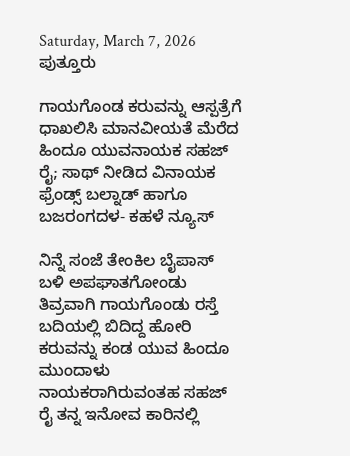Saturday, March 7, 2026
ಪುತ್ತೂರು

ಗಾಯಗೊಂಡ ಕರುವನ್ನು ಆಸ್ಪತ್ರೆಗೆ ಧಾಖಲಿಸಿ ಮಾನವೀಯತೆ ಮೆರೆದ ಹಿಂದೂ ಯುವನಾಯಕ ಸಹಜ್ ರೈ; ಸಾಥ್ ನೀಡಿದ ವಿನಾಯಕ ಫ್ರೆಂಡ್ಸ್ ಬಲ್ನಾಡ್ ಹಾಗೂ ಬಜರಂಗದಳ- ಕಹಳೆ ನ್ಯೂಸ್

ನಿನ್ನೆ ಸಂಜೆ ತೇಂಕಿಲ ಬೈಪಾಸ್ ಬಳಿ ಅಪಘಾತಗೋಂಡು ತಿವ್ರವಾಗಿ ಗಾಯಗೊಂಡು ರಸ್ತೆ ಬದಿಯಲ್ಲಿ ಬಿದಿದ್ದ ಹೋರಿ ಕರುವನ್ನು ಕಂಡ ಯುವ ಹಿಂದೂ ಮುಂದಾಳು ನಾಯಕರಾಗಿರುವಂತಹ ಸಹಜ್ ರೈ ತನ್ನ ಇನೋವ ಕಾರಿನಲ್ಲಿ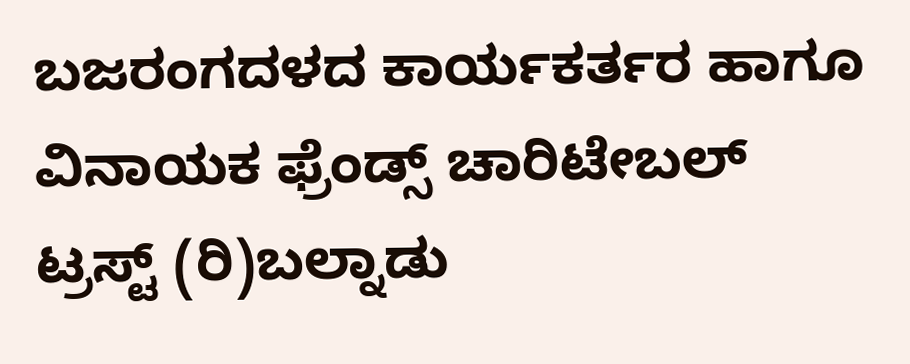ಬಜರಂಗದಳದ ಕಾರ್ಯಕರ್ತರ ಹಾಗೂ ವಿನಾಯಕ ಫ್ರೆಂಡ್ಸ್ ಚಾರಿಟೇಬಲ್ ಟ್ರಸ್ಟ್ (ರಿ)ಬಲ್ನಾಡು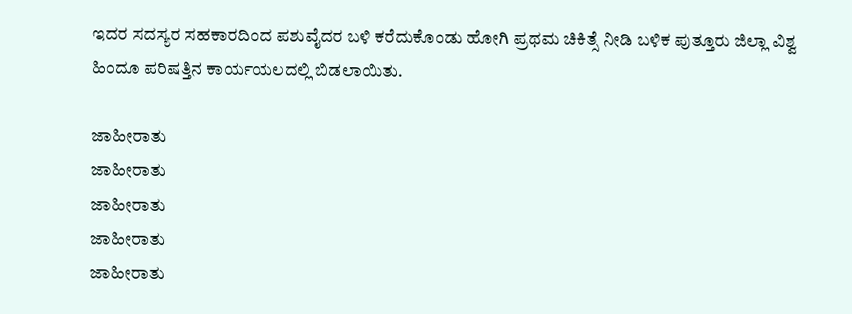ಇದರ ಸದಸ್ಯರ ಸಹಕಾರದಿಂದ ಪಶುವೈದರ ಬಳಿ ಕರೆದುಕೊಂಡು ಹೋಗಿ ಪ್ರಥಮ ಚಿಕಿತ್ಸೆ ನೀಡಿ ಬಳಿಕ ಪುತ್ತೂರು ಜಿಲ್ಲಾ ವಿಶ್ವ ಹಿಂದೂ ಪರಿಷತ್ತಿನ ಕಾರ್ಯಯಲದಲ್ಲಿ ಬಿಡಲಾಯಿತು.

ಜಾಹೀರಾತು
ಜಾಹೀರಾತು
ಜಾಹೀರಾತು
ಜಾಹೀರಾತು
ಜಾಹೀರಾತು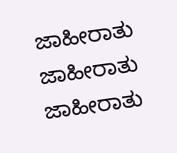ಜಾಹೀರಾತು
ಜಾಹೀರಾತು
ಜಾಹೀರಾತು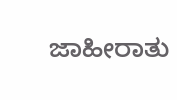ಜಾಹೀರಾತು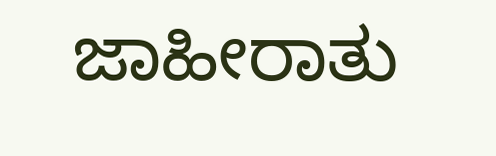ಜಾಹೀರಾತು